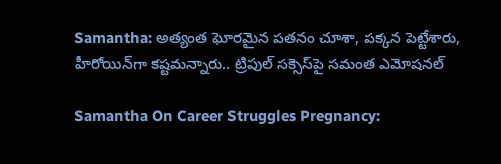Samantha: అత్యంత ఘోరమైన పతనం చూశా, పక్కన పెట్టేశారు, హీరోయిన్‌గా కష్టమన్నారు.. ట్రిపుల్ సక్సెస్‌పై సమంత ఎమోషనల్

Samantha On Career Struggles Pregnancy: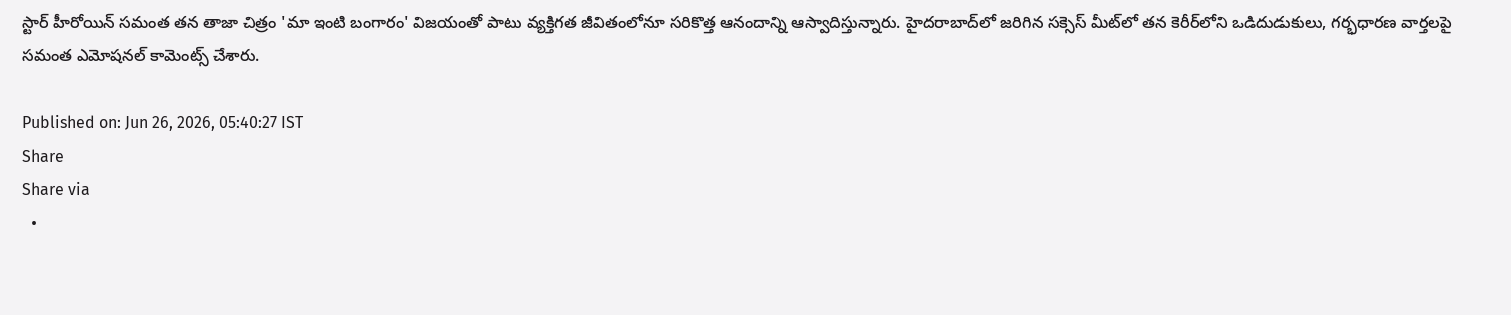స్టార్ హీరోయిన్ సమంత తన తాజా చిత్రం 'మా ఇంటి బంగారం' విజయంతో పాటు వ్యక్తిగత జీవితంలోనూ సరికొత్త ఆనందాన్ని ఆస్వాదిస్తున్నారు. హైదరాబాద్‌లో జరిగిన సక్సెస్ మీట్‌లో తన కెరీర్‌లోని ఒడిదుడుకులు, గర్భధారణ వార్తలపై సమంత ఎమోషనల్ కామెంట్స్ చేశారు.

Published on: Jun 26, 2026, 05:40:27 IST
Share
Share via
  •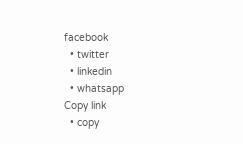facebook
  • twitter
  • linkedin
  • whatsapp
Copy link
  • copy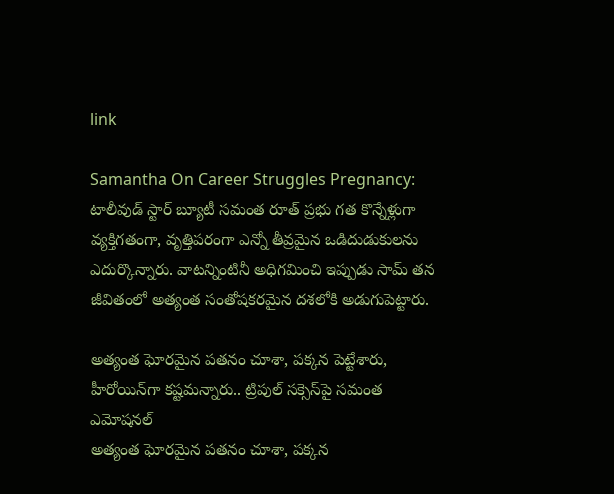link

Samantha On Career Struggles Pregnancy: టాలీవుడ్ స్టార్ బ్యూటీ సమంత రూత్ ప్రభు గత కొన్నేళ్లుగా వ్యక్తిగతంగా, వృత్తిపరంగా ఎన్నో తీవ్రమైన ఒడిదుడుకులను ఎదుర్కొన్నారు. వాటన్నింటినీ అధిగమించి ఇప్పుడు సామ్ తన జీవితంలో అత్యంత సంతోషకరమైన దశలోకి అడుగుపెట్టారు.

అత్యంత ఘోరమైన పతనం చూశా, పక్కన పెట్టేశారు, హీరోయిన్‌గా కష్టమన్నారు.. ట్రిపుల్ సక్సెస్‌పై సమంత ఎమోషనల్
అత్యంత ఘోరమైన పతనం చూశా, పక్కన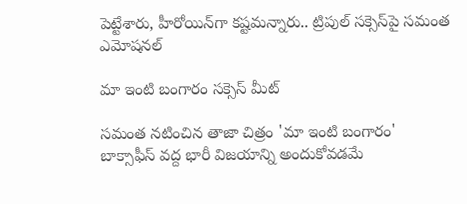పెట్టేశారు, హీరోయిన్‌గా కష్టమన్నారు.. ట్రిపుల్ సక్సెస్‌పై సమంత ఎమోషనల్

మా ఇంటి బంగారం సక్సెస్ మీట్

సమంత నటించిన తాజా చిత్రం 'మా ఇంటి బంగారం' బాక్సాఫీస్ వద్ద భారీ విజయాన్ని అందుకోవడమే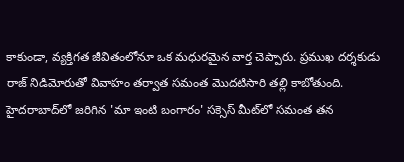కాకుండా, వ్యక్తిగత జీవితంలోనూ ఒక మధురమైన వార్త చెప్పారు. ప్రముఖ దర్శకుడు రాజ్ నిడిమోరుతో వివాహం తర్వాత సమంత మొదటిసారి తల్లి కాబోతుంది. హైదరాబాద్‌లో జరిగిన 'మా ఇంటి బంగారం' సక్సెస్ మీట్‌లో సమంత తన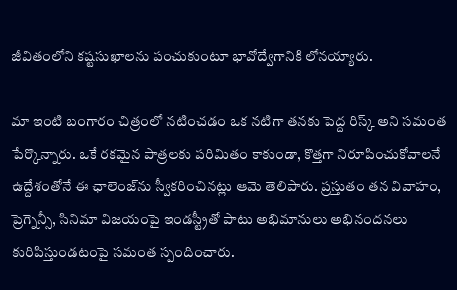జీవితంలోని కష్టసుఖాలను పంచుకుంటూ భావోద్వేగానికి లోనయ్యారు.

మా ఇంటి బంగారం చిత్రంలో నటించడం ఒక నటిగా తనకు పెద్ద రిస్క్ అని సమంత పేర్కొన్నారు. ఒకే రకమైన పాత్రలకు పరిమితం కాకుండా, కొత్తగా నిరూపించుకోవాలనే ఉద్దేశంతోనే ఈ ఛాలెంజ్‌ను స్వీకరించినట్లు ఆమె తెలిపారు. ప్రస్తుతం తన వివాహం, ప్రెగ్నెన్సీ, సినిమా విజయంపై ఇండస్ట్రీతో పాటు అభిమానులు అభినందనలు కురిపిస్తుండటంపై సమంత స్పందించారు.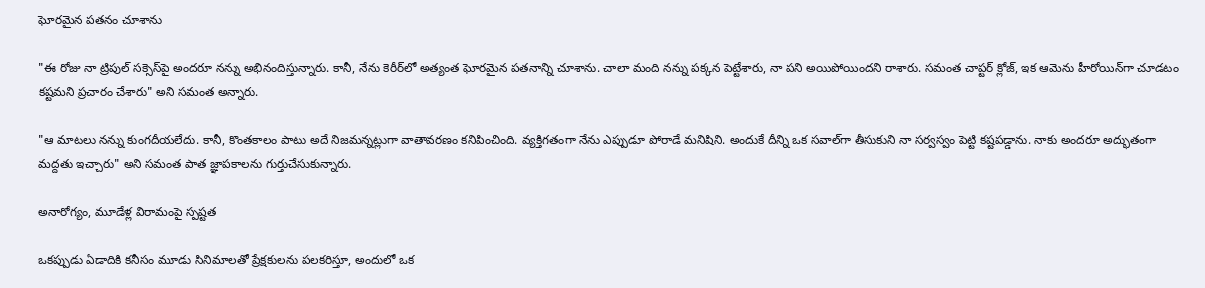ఘోరమైన పతనం చూశాను

"ఈ రోజు నా ట్రిపుల్ సక్సెస్‌పై అందరూ నన్ను అభినందిస్తున్నారు. కానీ, నేను కెరీర్‌లో అత్యంత ఘోరమైన పతనాన్ని చూశాను. చాలా మంది నన్ను పక్కన పెట్టేశారు, నా పని అయిపోయిందని రాశారు. సమంత చాప్టర్ క్లోజ్, ఇక ఆమెను హీరోయిన్‌గా చూడటం కష్టమని ప్రచారం చేశారు" అని సమంత అన్నారు.

"ఆ మాటలు నన్ను కుంగదీయలేదు. కానీ, కొంతకాలం పాటు అదే నిజమన్నట్లుగా వాతావరణం కనిపించింది. వ్యక్తిగతంగా నేను ఎప్పుడూ పోరాడే మనిషిని. అందుకే దీన్ని ఒక సవాల్‌గా తీసుకుని నా సర్వస్వం పెట్టి కష్టపడ్డాను. నాకు అందరూ అద్భుతంగా మద్దతు ఇచ్చారు" అని సమంత పాత జ్ఞాపకాలను గుర్తుచేసుకున్నారు.

అనారోగ్యం, మూడేళ్ల విరామంపై స్పష్టత

ఒకప్పుడు ఏడాదికి కనీసం మూడు సినిమాలతో ప్రేక్షకులను పలకరిస్తూ, అందులో ఒక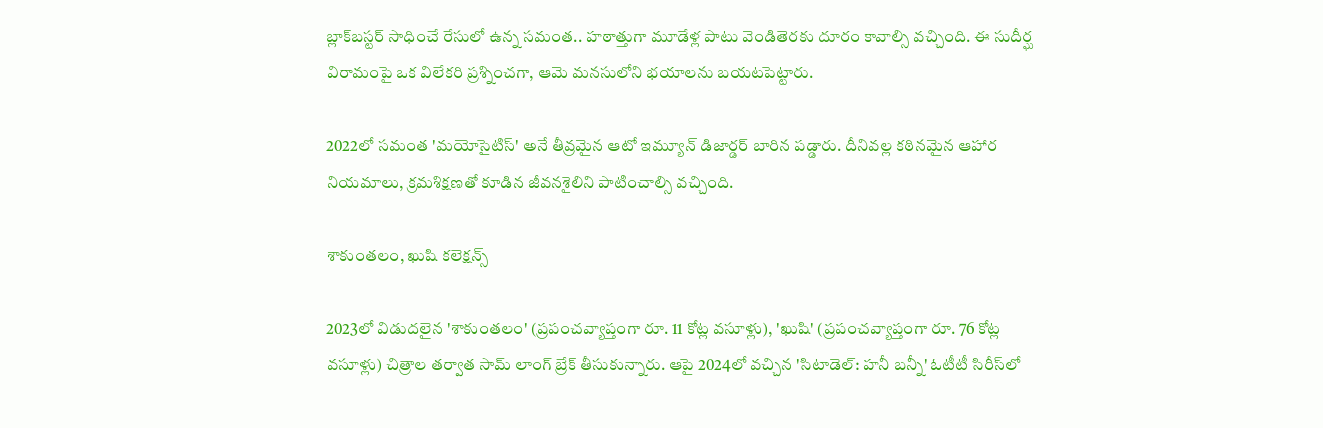బ్లాక్‌బస్టర్ సాధించే రేసులో ఉన్న సమంత.. హఠాత్తుగా మూడేళ్ల పాటు వెండితెరకు దూరం కావాల్సి వచ్చింది. ఈ సుదీర్ఘ విరామంపై ఒక విలేకరి ప్రశ్నించగా, ఆమె మనసులోని భయాలను బయటపెట్టారు.

2022లో సమంత 'మయోసైటిస్' అనే తీవ్రమైన ఆటో ఇమ్యూన్ డిజార్డర్ బారిన పడ్డారు. దీనివల్ల కఠినమైన ఆహార నియమాలు, క్రమశిక్షణతో కూడిన జీవనశైలిని పాటించాల్సి వచ్చింది.

శాకుంతలం, ఖుషి కలెక్షన్స్

2023లో విడుదలైన 'శాకుంతలం' (ప్రపంచవ్యాప్తంగా రూ. 11 కోట్ల వసూళ్లు), 'ఖుషి' (ప్రపంచవ్యాప్తంగా రూ. 76 కోట్ల వసూళ్లు) చిత్రాల తర్వాత సామ్ లాంగ్ బ్రేక్ తీసుకున్నారు. ఆపై 2024లో వచ్చిన 'సిటాడెల్: హనీ బన్నీ' ఓటీటీ సిరీస్‌లో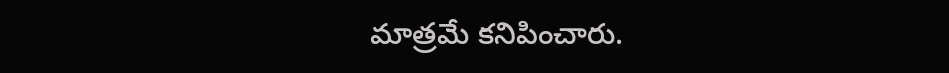మాత్రమే కనిపించారు.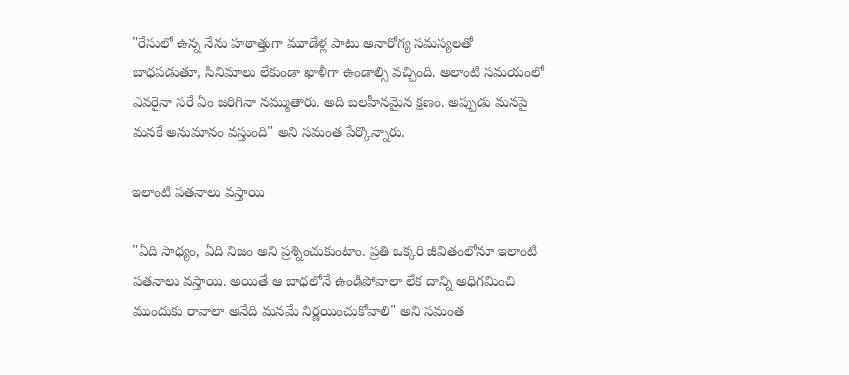"రేసులో ఉన్న నేను హఠాత్తుగా మూడేళ్ల పాటు అనారోగ్య సమస్యలతో బాధపడుతూ, సినిమాలు లేకుండా ఖాళీగా ఉండాల్సి వచ్చింది. అలాంటి సమయంలో ఎవరైనా సరే ఏం జరిగినా నమ్ముతారు. అది బలహీనమైన క్షణం. అప్పుడు మనపై మనకే అనుమానం వస్తుంది" అని సమంత పేర్కొన్నారు.

ఇలాంటి పతనాలు వస్తాయి

"ఏది సాధ్యం, ఏది నిజం అని ప్రశ్నించుకుంటాం. ప్రతి ఒక్కరి జీవితంలోనూ ఇలాంటి పతనాలు వస్తాయి. అయితే ఆ బాధలోనే ఉండిపోవాలా లేక దాన్ని అధిగమించి ముందుకు రావాలా అనేది మనమే నిర్ణయించుకోవాలి" అని సమంత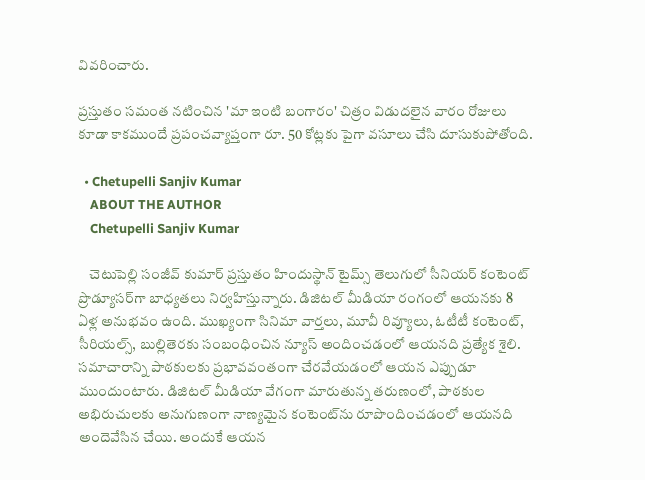వివరించారు.

ప్రస్తుతం సమంత నటించిన 'మా ఇంటి బంగారం' చిత్రం విడుదలైన వారం రోజులు కూడా కాకముందే ప్రపంచవ్యాప్తంగా రూ. 50 కోట్లకు పైగా వసూలు చేసి దూసుకుపోతోంది.

  • Chetupelli Sanjiv Kumar
    ABOUT THE AUTHOR
    Chetupelli Sanjiv Kumar

    చెటుపెల్లి సంజీవ్ కుమార్ ప్రస్తుతం హిందుస్థాన్ టైమ్స్ తెలుగులో సీనియర్ కంటెంట్ ప్రొడ్యూసర్‌గా బాధ్యతలు నిర్వహిస్తున్నారు. డిజిటల్ మీడియా రంగంలో ఆయనకు 8 ఏళ్ల అనుభవం ఉంది. ముఖ్యంగా సినిమా వార్తలు, మూవీ రివ్యూలు, ఓటీటీ కంటెంట్, సీరియల్స్, బుల్లితెరకు సంబంధించిన న్యూస్ అందించడంలో ఆయనది ప్రత్యేక శైలి. సమాచారాన్ని పాఠకులకు ప్రభావవంతంగా చేరవేయడంలో ఆయన ఎప్పుడూ ముందుంటారు. డిజిటల్ మీడియా వేగంగా మారుతున్న తరుణంలో, పాఠకుల అభిరుచులకు అనుగుణంగా నాణ్యమైన కంటెంట్‌ను రూపొందించడంలో ఆయనది అందెవేసిన చేయి. అందుకే ఆయన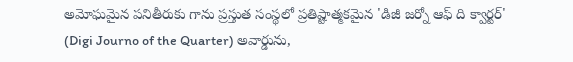అమోఘమైన పనితీరుకు గాను ప్రస్తుత సంస్థలో ప్రతిష్టాత్మకమైన 'డిజీ జర్నో ఆఫ్ ది క్వార్టర్' (Digi Journo of the Quarter) అవార్డును,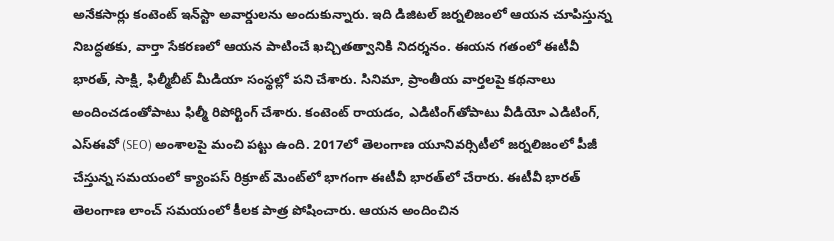అనేకసార్లు కంటెంట్ ఇన్‌స్టా అవార్డులను అందుకున్నారు. ఇది డిజిటల్ జర్నలిజంలో ఆయన చూపిస్తున్న నిబద్ధతకు, వార్తా సేకరణలో ఆయన పాటించే ఖచ్చితత్వానికి నిదర్శనం. ఈయన గతంలో ఈటీవీ భారత్, సాక్షి, ఫిల్మీబీట్ మీడియా సంస్థల్లో పని చేశారు. సినిమా, ప్రాంతీయ వార్తలపై కథనాలు అందించడంతోపాటు ఫిల్మీ రిపోర్టింగ్ చేశారు. కంటెంట్ రాయడం, ఎడిటింగ్‌తోపాటు వీడియో ఎడిటింగ్, ఎస్‌ఈవో (SEO) అంశాలపై మంచి పట్టు ఉంది. 2017లో తెలంగాణ యూనివర్సిటీలో జర్నలిజంలో పీజీ చేస్తున్న సమయంలో క్యాంపస్ రిక్రూట్ మెంట్‌లో భాగంగా ఈటీవీ భారత్‌లో చేరారు. ఈటీవీ భారత్ తెలంగాణ లాంచ్ సమయంలో కీలక పాత్ర పోషించారు. ఆయన అందించిన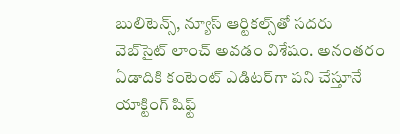బులిటెన్స్, న్యూస్ ఆర్టికల్స్‌తో సదరు వెబ్‌సైట్ లాంచ్ అవడం విశేషం. అనంతరం ఏడాదికి కంటెంట్ ఎడిటర్‌గా పని చేస్తూనే యాక్టింగ్ షిఫ్ట్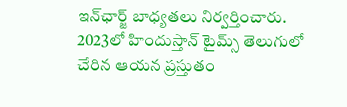ఇన్‌ఛార్జ్ బాధ్యతలు నిర్వర్తించారు. 2023లో హిందుస్తాన్ టైమ్స్ తెలుగులో చేరిన ఆయన ప్రస్తుతం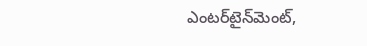ఎంటర్‌టైన్‌మెంట్,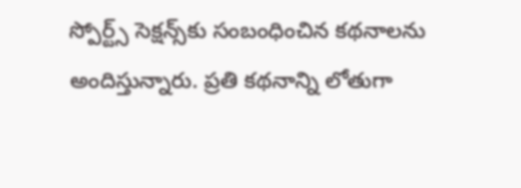స్పోర్ట్స్ సెక్షన్స్‌కు సంబంధించిన కథనాలను అందిస్తున్నారు. ప్రతి కథనాన్ని లోతుగా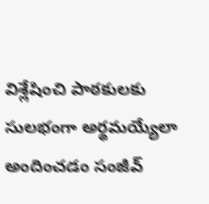విశ్లేషించి పాఠకులకు సులభంగా అర్థమయ్యేలా అందించడం సంజీవ్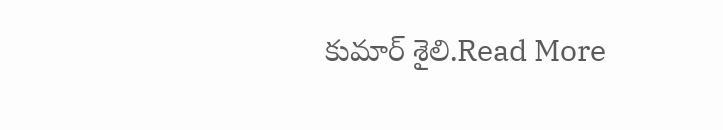కుమార్ శైలి.Read More